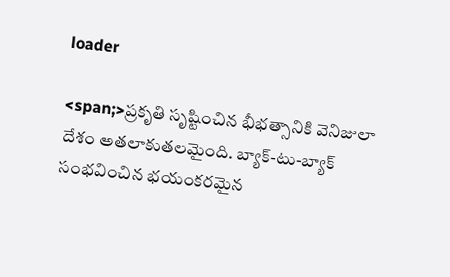loader

<span;>ప్రకృతి సృష్టించిన భీభత్సానికి వెనిజులా దేశం అతలాకుతలమైంది. బ్యాక్-టు-బ్యాక్ సంభవించిన భయంకరమైన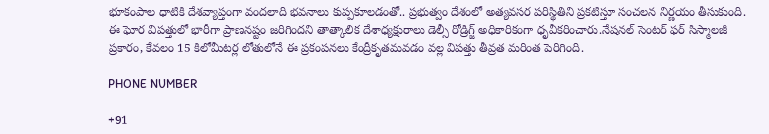భూకంపాల ధాటికి దేశవ్యాప్తంగా వందలాది భవనాలు కుప్పకూలడంతో.. ప్రభుత్వం దేశంలో అత్యవసర పరిస్థితిని ప్రకటిస్తూ సంచలన నిర్ణయం తీసుకుంది. ఈ ఘోర విపత్తులో భారీగా ప్రాణనష్టం జరిగిందని తాత్కాలిక దేశాధ్యక్షురాలు డెల్సీ రోడ్రిగ్జ్ అధికారికంగా ధృవీకరించారు.నేషనల్ సెంటర్ ఫర్ సిస్మాలజీ ప్రకారం, కేవలం 15 కిలోమీటర్ల లోతులోనే ఈ ప్రకంపనలు కేంద్రీకృతమవడం వల్ల విపత్తు తీవ్రత మరింత పెరిగింది.

PHONE NUMBER

+91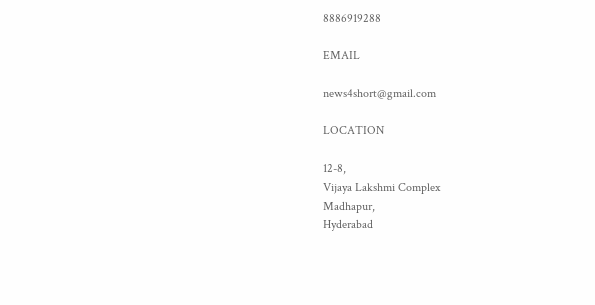8886919288

EMAIL

news4short@gmail.com

LOCATION

12-8,
Vijaya Lakshmi Complex
Madhapur,
Hyderabad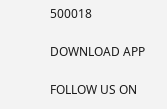500018

DOWNLOAD APP

FOLLOW US ON